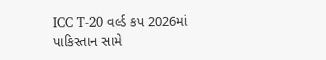ICC T-20 વર્લ્ડ કપ 2026માં પાકિસ્તાન સામે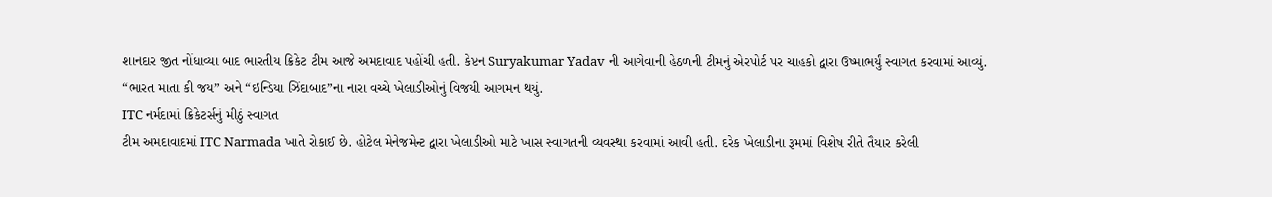શાનદાર જીત નોંધાવ્યા બાદ ભારતીય ક્રિકેટ ટીમ આજે અમદાવાદ પહોંચી હતી. કેપ્ટન Suryakumar Yadav ની આગેવાની હેઠળની ટીમનું એરપોર્ટ પર ચાહકો દ્વારા ઉષ્માભર્યું સ્વાગત કરવામાં આવ્યું. “ભારત માતા કી જય” અને “ઇન્ડિયા ઝિંદાબાદ”ના નારા વચ્ચે ખેલાડીઓનું વિજયી આગમન થયું.
ITC નર્મદામાં ક્રિકેટર્સનું મીઠું સ્વાગત
ટીમ અમદાવાદમાં ITC Narmada ખાતે રોકાઈ છે. હોટેલ મેનેજમેન્ટ દ્વારા ખેલાડીઓ માટે ખાસ સ્વાગતની વ્યવસ્થા કરવામાં આવી હતી. દરેક ખેલાડીના રૂમમાં વિશેષ રીતે તૈયાર કરેલી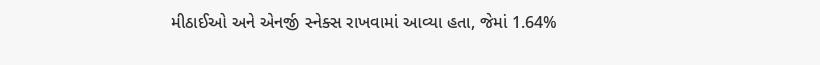મીઠાઈઓ અને એનર્જી સ્નેક્સ રાખવામાં આવ્યા હતા, જેમાં 1.64%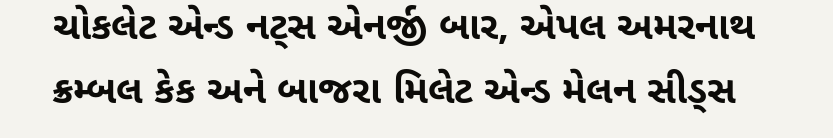ચોકલેટ એન્ડ નટ્સ એનર્જી બાર, એપલ અમરનાથ ક્રમ્બલ કેક અને બાજરા મિલેટ એન્ડ મેલન સીડ્સ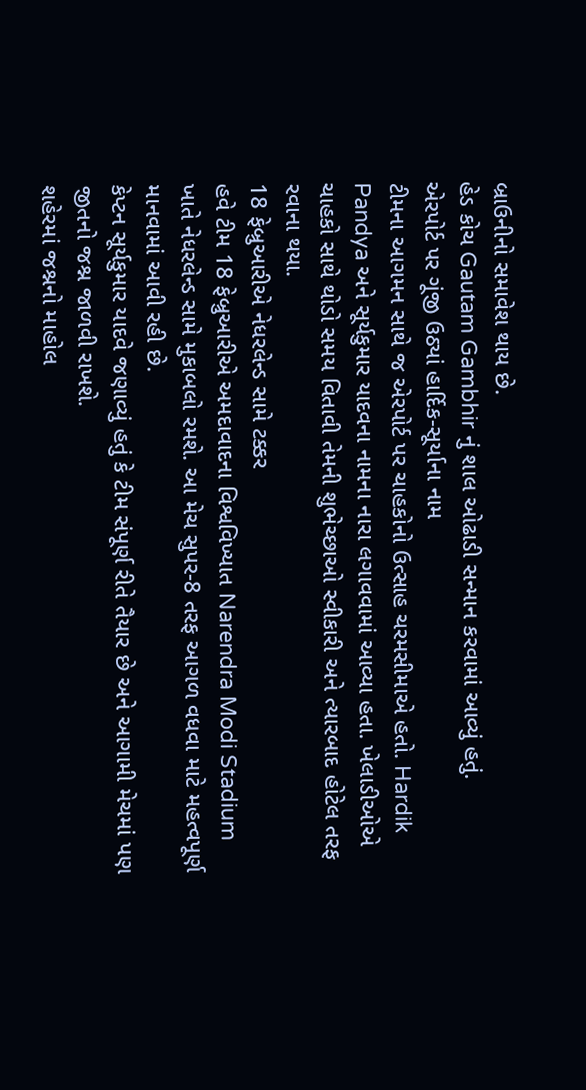બ્રાઉનીનો સમાવેશ થાય છે.
હેડ કોચ Gautam Gambhir નું શાલ ઓઢાડી સન્માન કરવામાં આવ્યું હતું.
એરપોર્ટ પર ગૂંજી ઉઠ્યાં હાર્દિક-સૂર્યાના નામ
ટીમના આગમન સાથે જ એરપોર્ટ પર ચાહકોનો ઉત્સાહ ચરમસીમાએ હતો. Hardik Pandya અને સૂર્યકુમાર યાદવના નામના નારા લગાવવામાં આવ્યા હતા. ખેલાડીઓએ ચાહકો સાથે થોડો સમય વિતાવી તેમની શુભેચ્છાઓ સ્વીકારી અને ત્યારબાદ હોટેલ તરફ રવાના થયા.
18 ફેબ્રુઆરીએ નેધરલેન્ડ સામે ટક્કર
હવે ટીમ 18 ફેબ્રુઆરીએ અમદાવાદના વિશ્વવિખ્યાત Narendra Modi Stadium ખાતે નેધરલેન્ડ સામે મુકાબલો રમશે. આ મેચ સુપર-8 તરફ આગળ વધવા માટે મહત્વપૂર્ણ માનવામાં આવી રહી છે.
કેપ્ટન સૂર્યકુમાર યાદવે જણાવ્યું હતું કે ટીમ સંપૂર્ણ રીતે તૈયાર છે અને આગામી મેચમાં પણ જીતનો જશ્ન જાળવી રાખશે.
શહેરમાં જશ્નનો માહોલ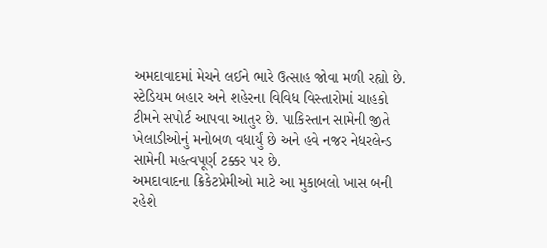અમદાવાદમાં મેચને લઈને ભારે ઉત્સાહ જોવા મળી રહ્યો છે. સ્ટેડિયમ બહાર અને શહેરના વિવિધ વિસ્તારોમાં ચાહકો ટીમને સપોર્ટ આપવા આતુર છે. પાકિસ્તાન સામેની જીતે ખેલાડીઓનું મનોબળ વધાર્યું છે અને હવે નજર નેધરલેન્ડ સામેની મહત્વપૂર્ણ ટક્કર પર છે.
અમદાવાદના ક્રિકેટપ્રેમીઓ માટે આ મુકાબલો ખાસ બની રહેશે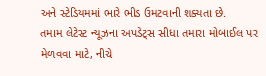અને સ્ટેડિયમમાં ભારે ભીડ ઉમટવાની શક્યતા છે.
તમામ લેટેસ્ટ ન્યૂઝના અપડેટ્સ સીધા તમારા મોબાઈલ પર મેળવવા માટે, નીચે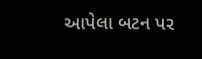આપેલા બટન પર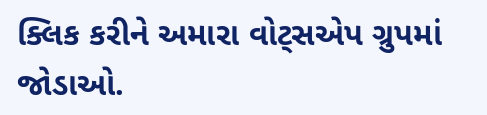ક્લિક કરીને અમારા વોટ્સએપ ગ્રુપમાં જોડાઓ.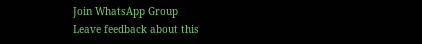Join WhatsApp Group
Leave feedback about this